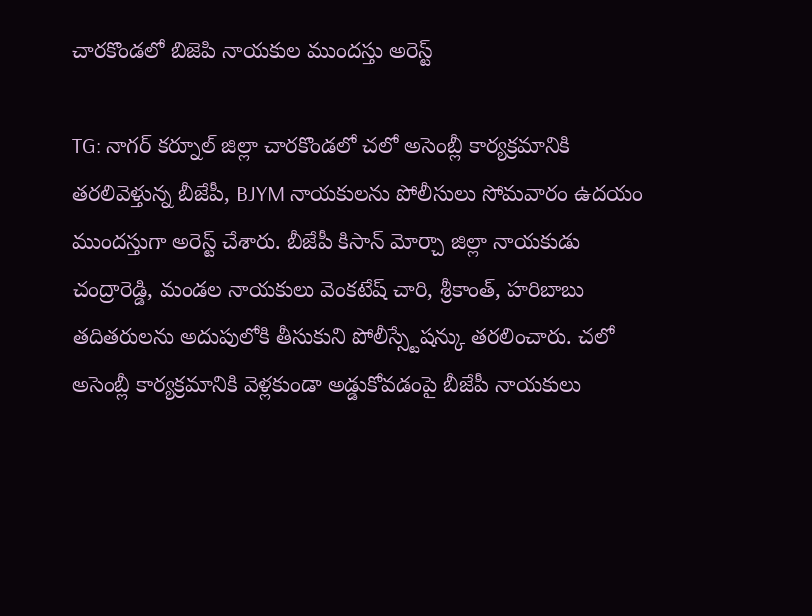చారకొండలో బిజెపి నాయకుల ముందస్తు అరెస్ట్

TG: నాగర్ కర్నూల్ జిల్లా చారకొండలో చలో అసెంబ్లీ కార్యక్రమానికి తరలివెళ్తున్న బీజేపీ, BJYM నాయకులను పోలీసులు సోమవారం ఉదయం ముందస్తుగా అరెస్ట్ చేశారు. బీజేపీ కిసాన్ మోర్చా జిల్లా నాయకుడు చంద్రారెడ్డి, మండల నాయకులు వెంకటేష్ చారి, శ్రీకాంత్, హరిబాబు తదితరులను అదుపులోకి తీసుకుని పోలీస్స్టేషన్కు తరలించారు. చలో అసెంబ్లీ కార్యక్రమానికి వెళ్లకుండా అడ్డుకోవడంపై బీజేపీ నాయకులు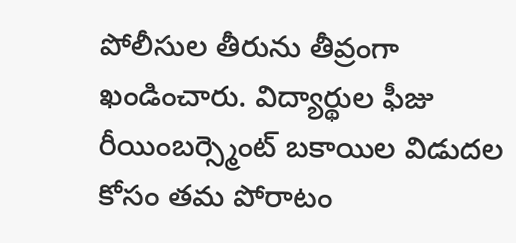పోలీసుల తీరును తీవ్రంగా ఖండించారు. విద్యార్థుల ఫీజు రీయింబర్స్మెంట్ బకాయిల విడుదల కోసం తమ పోరాటం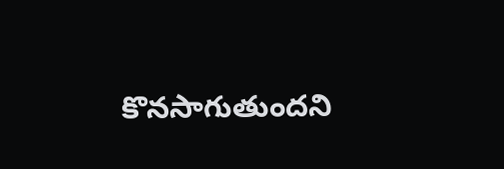కొనసాగుతుందని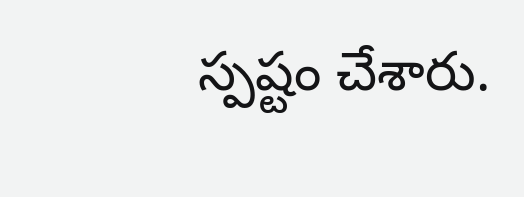స్పష్టం చేశారు.